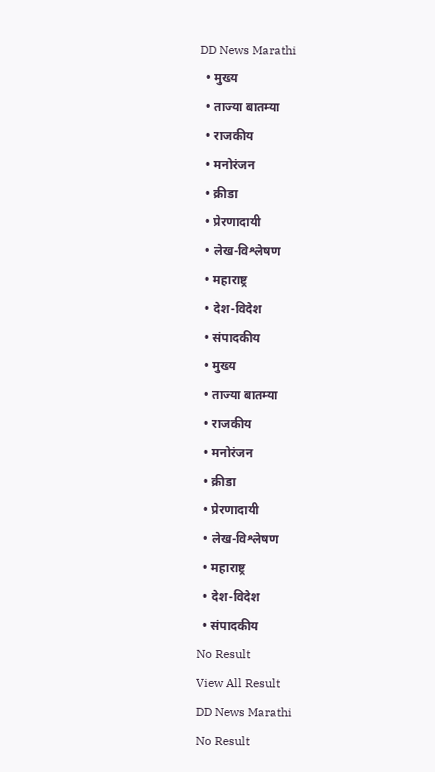DD News Marathi
  • मुख्य
  • ताज्या बातम्या
  • राजकीय
  • मनोरंजन
  • क्रीडा
  • प्रेरणादायी
  • लेख-विश्लेषण
  • महाराष्ट्र
  • देश-विदेश
  • संपादकीय
  • मुख्य
  • ताज्या बातम्या
  • राजकीय
  • मनोरंजन
  • क्रीडा
  • प्रेरणादायी
  • लेख-विश्लेषण
  • महाराष्ट्र
  • देश-विदेश
  • संपादकीय
No Result
View All Result
DD News Marathi
No Result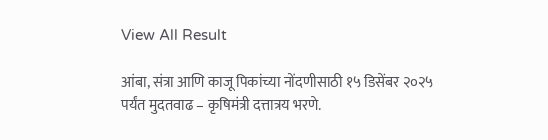View All Result

आंबा, संत्रा आणि काजू पिकांच्या नोंदणीसाठी १५ डिसेंबर २०२५ पर्यंत मुदतवाढ – कृषिमंत्री दत्तात्रय भरणे.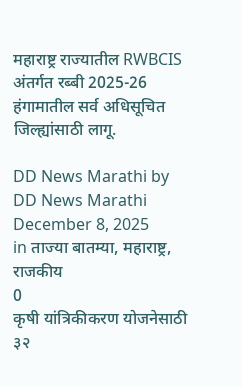महाराष्ट्र राज्यातील RWBCIS अंतर्गत रब्बी 2025-26 हंगामातील सर्व अधिसूचित जिल्ह्यांसाठी लागू.

DD News Marathi by DD News Marathi
December 8, 2025
in ताज्या बातम्या, महाराष्ट्र, राजकीय
0
कृषी यांत्रिकीकरण योजनेसाठी ३२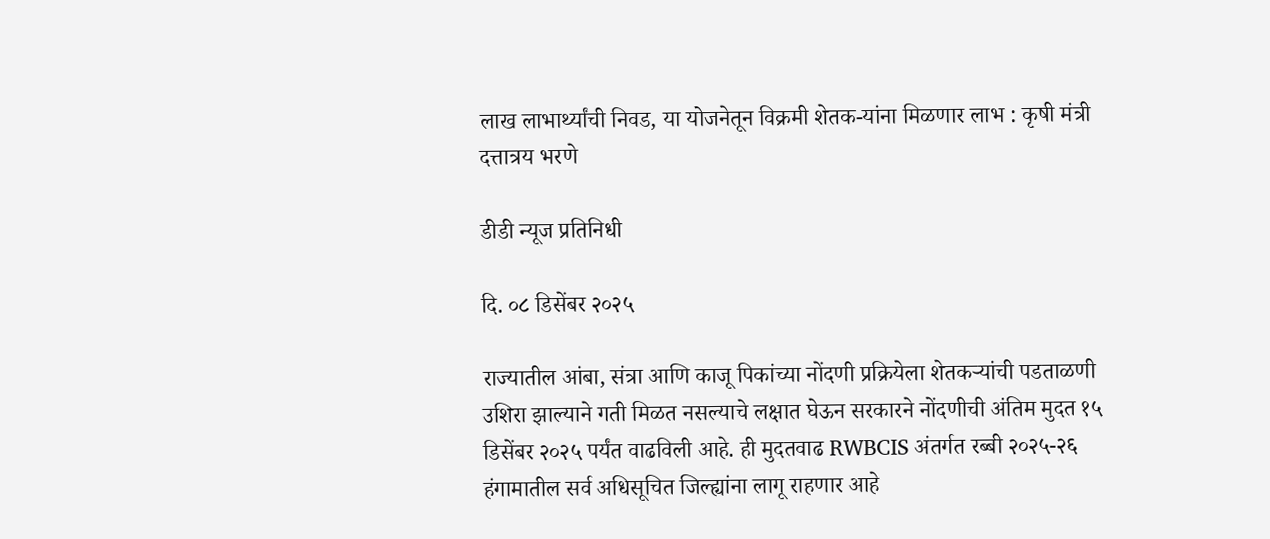लाख लाभार्थ्यांची निवड, या योजनेतून विक्रमी शेतक-यांना मिळणार लाभ : कृषी मंत्री दत्तात्रय भरणे

डीडी न्यूज प्रतिनिधी

दि. ०८ डिसेंबर २०२५

राज्यातील आंबा, संत्रा आणि काजू पिकांच्या नोंदणी प्रक्रियेला शेतकऱ्यांची पडताळणी उशिरा झाल्याने गती मिळत नसल्याचे लक्षात घेऊन सरकारने नोंदणीची अंतिम मुदत १५ डिसेंबर २०२५ पर्यंत वाढविली आहे. ही मुदतवाढ RWBCIS अंतर्गत रब्बी २०२५-२६ हंगामातील सर्व अधिसूचित जिल्ह्यांना लागू राहणार आहे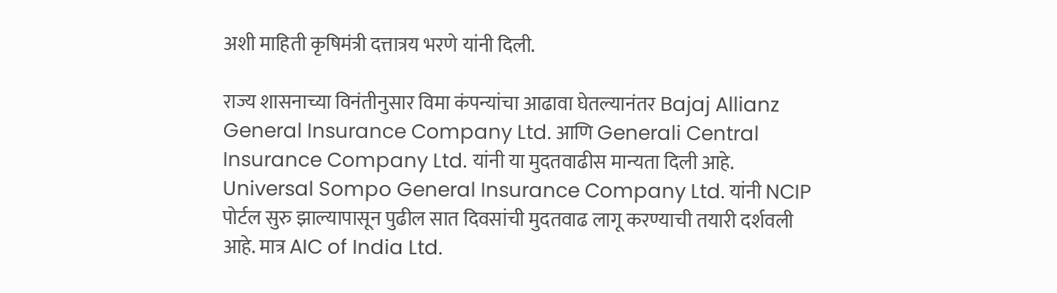अशी माहिती कृषिमंत्री दत्तात्रय भरणे यांनी दिली.

राज्य शासनाच्या विनंतीनुसार विमा कंपन्यांचा आढावा घेतल्यानंतर Bajaj Allianz General Insurance Company Ltd. आणि Generali Central Insurance Company Ltd. यांनी या मुदतवाढीस मान्यता दिली आहे. Universal Sompo General Insurance Company Ltd. यांनी NCIP पोर्टल सुरु झाल्यापासून पुढील सात दिवसांची मुदतवाढ लागू करण्याची तयारी दर्शवली आहे. मात्र AIC of India Ltd.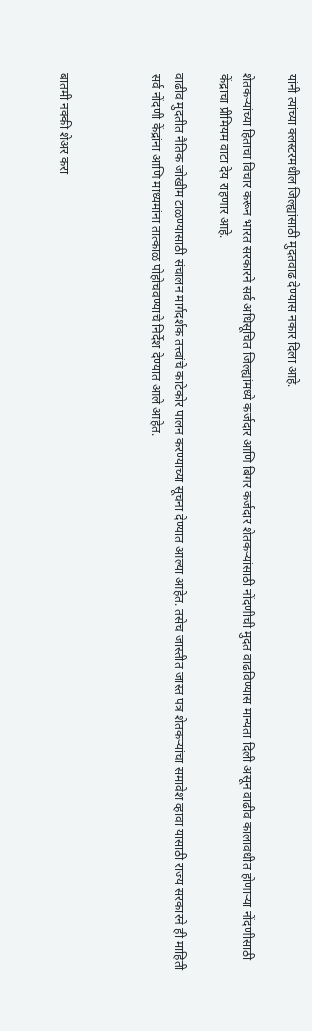यांनी त्यांच्या क्लस्टरमधील जिल्ह्यांसाठी मुदतवाढ देण्यास नकार दिला आहे.

शेतकऱ्यांच्या हिताचा विचार करून भारत सरकारने सर्व अधिसूचित जिल्ह्यांमध्ये कर्जदार आणि बिगर कर्जदार शेतकऱ्यांसाठी नोंदणीची मुदत वाढविण्यास मान्यता दिली असून वाढीव कालावधीत होणाऱ्या नोंदणीसाठी केंद्राचा प्रीमियम वाटा देय राहणार आहे.

वाढीव मुदतीत नैतिक जोखीम टाळण्यासाठी संचालन मार्गदर्शक तत्त्वांचे काटेकोर पालन करण्याच्या सूचना देण्यात आल्या आहेत. तसेच जास्तीत जास्त पत्र शेतकर्‍यांचा समावेश व्हावा यासाठी राज्य सरकारने ही माहिती सर्व नोंदणी केंद्रांना आणि माध्यमांना तात्काळ पोहोचवण्याचे निर्देश देण्यात आले आहेत.



बातमी नक्की शेअर करा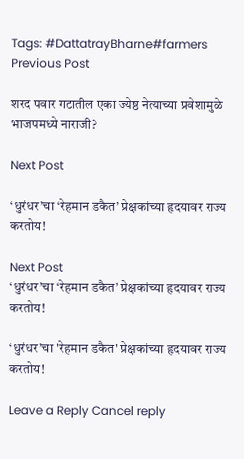Tags: #DattatrayBharne#farmers
Previous Post

शरद पवार गटातील एका ज्येष्ठ नेत्याच्या प्रवेशामुळे भाजपमध्ये नाराजी?

Next Post

‘धुरंधर’चा ‘रेहमान डकैत’ प्रेक्षकांच्या हृदयावर राज्य करतोय!

Next Post
‘धुरंधर’चा ‘रेहमान डकैत’ प्रेक्षकांच्या हृदयावर राज्य करतोय!

‘धुरंधर’चा 'रेहमान डकैत' प्रेक्षकांच्या हृदयावर राज्य करतोय!

Leave a Reply Cancel reply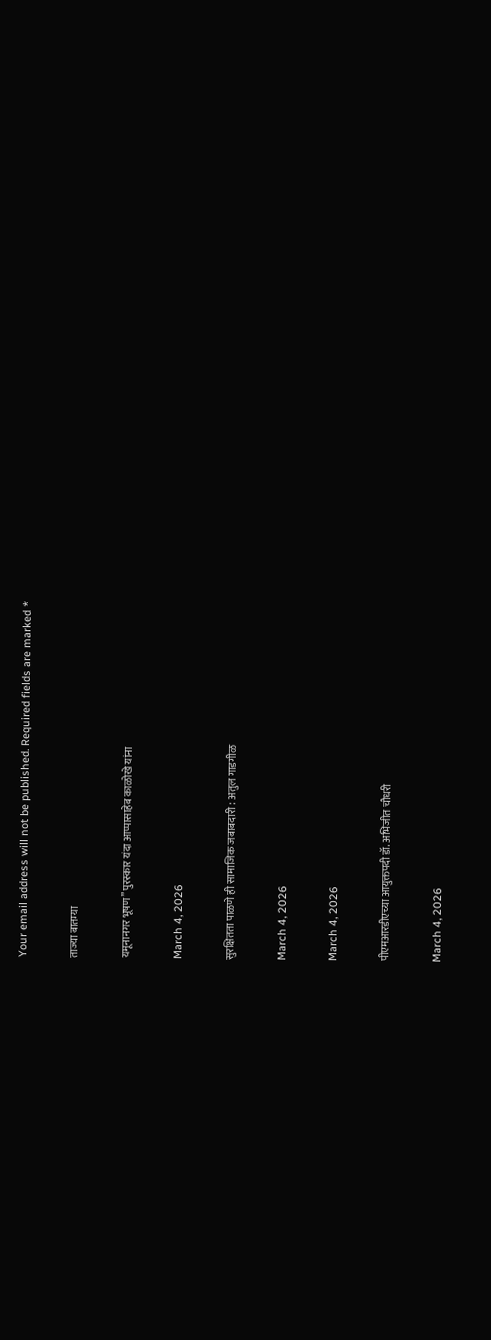Your email address will not be published. Required fields are marked *

ताज्या बातम्या

यमूनानगर भूषण” पुरस्कार यंदा आप्पासाहेब काळोखे यांना

March 4, 2026

सुरक्षितता पाळणे ही सामाजिक जबाबदारी : अतुल गाडगीळ

March 4, 2026

March 4, 2026

पीएमआरडीएच्या आयुक्तपदी डॉ. अभिजीत चौधरी

March 4, 2026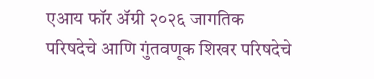एआय फॉर ॲग्री २०२६ जागतिक परिषदेचे आणि गुंतवणूक शिखर परिषदेचे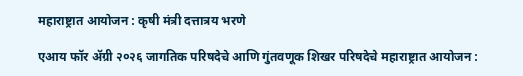महाराष्ट्रात आयोजन : कृषी मंत्री दत्तात्रय भरणे

एआय फॉर ॲग्री २०२६ जागतिक परिषदेचे आणि गुंतवणूक शिखर परिषदेचे महाराष्ट्रात आयोजन :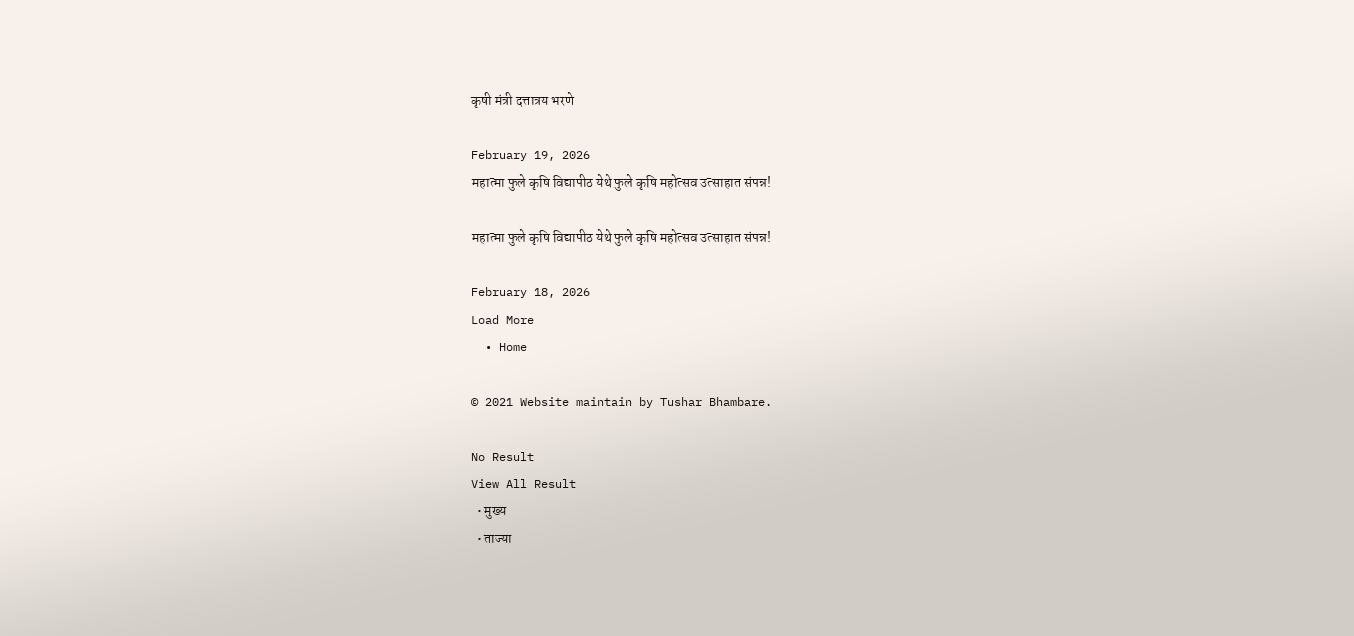कृषी मंत्री दत्तात्रय भरणे

February 19, 2026
महात्मा फुले कृषि विद्यापीठ येथे फुले कृषि महोत्सव उत्साहात संपन्न!

महात्मा फुले कृषि विद्यापीठ येथे फुले कृषि महोत्सव उत्साहात संपन्न!

February 18, 2026
Load More
  • Home

© 2021 Website maintain by Tushar Bhambare.

No Result
View All Result
  • मुख्य
  • ताज्या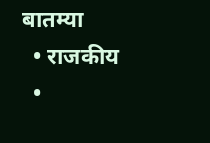बातम्या
  • राजकीय
  •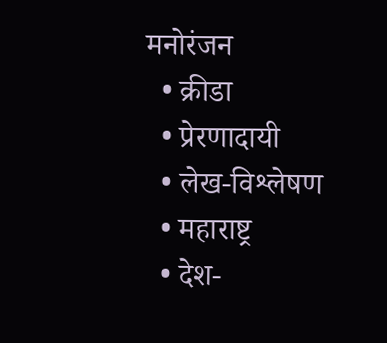मनोरंजन
  • क्रीडा
  • प्रेरणादायी
  • लेख-विश्लेषण
  • महाराष्ट्र
  • देश-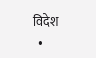विदेश
  •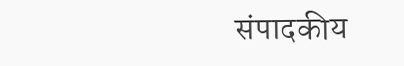संपादकीय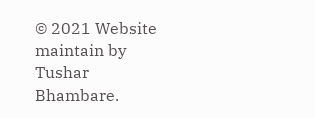© 2021 Website maintain by Tushar Bhambare.